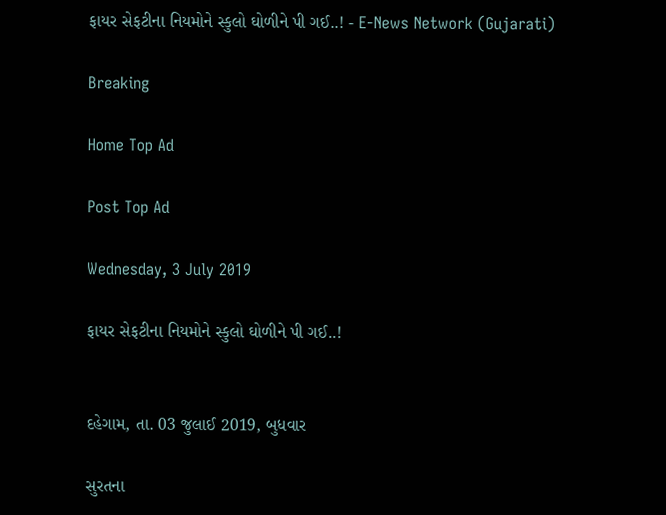ફાયર સેફટીના નિયમોને સ્કુલો ઘોળીને પી ગઈ..! - E-News Network (Gujarati)

Breaking

Home Top Ad

Post Top Ad

Wednesday, 3 July 2019

ફાયર સેફટીના નિયમોને સ્કુલો ઘોળીને પી ગઈ..!


દહેગામ, તા. 03 જુલાઈ 2019, બુધવાર

સુરતના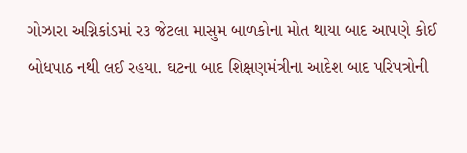ગોઝારા અગ્નિકાંડમાં ર૩ જેટલા માસુમ બાળકોના મોત થાયા બાદ આપણે કોઈ બોધપાઠ નથી લઈ રહયા. ઘટના બાદ શિક્ષણમંત્રીના આદેશ બાદ પરિપત્રોની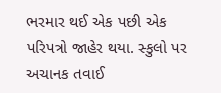ભરમાર થઈ એક પછી એક પરિપત્રો જાહેર થયા. સ્કુલો પર અચાનક તવાઈ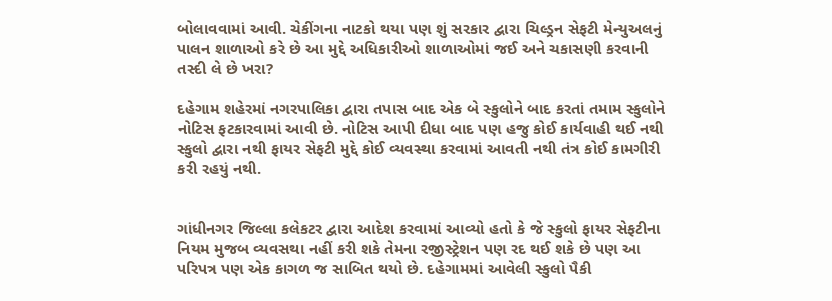બોલાવવામાં આવી. ચેકીંગના નાટકો થયા પણ શું સરકાર દ્વારા ચિલ્ડ્રન સેફટી મેન્યુઅલનું પાલન શાળાઓ કરે છે આ મુદ્દે અધિકારીઓ શાળાઓમાં જઈ અને ચકાસણી કરવાની તસ્દી લે છે ખરા?

દહેગામ શહેરમાં નગરપાલિકા દ્વારા તપાસ બાદ એક બે સ્કુલોને બાદ કરતાં તમામ સ્કુલોને નોટિસ ફટકારવામાં આવી છે. નોટિસ આપી દીધા બાદ પણ હજુ કોઈ કાર્યવાહી થઈ નથી સ્કુલો દ્વારા નથી ફાયર સેફટી મુદ્દે કોઈ વ્યવસ્થા કરવામાં આવતી નથી તંત્ર કોઈ કામગીરી કરી રહયું નથી.


ગાંધીનગર જિલ્લા કલેકટર દ્વારા આદેશ કરવામાં આવ્યો હતો કે જે સ્કુલો ફાયર સેફટીના નિયમ મુજબ વ્યવસથા નહીં કરી શકે તેમના રજીસ્ટ્રેશન પણ રદ થઈ શકે છે પણ આ પરિપત્ર પણ એક કાગળ જ સાબિત થયો છે. દહેગામમાં આવેલી સ્કુલો પૈકી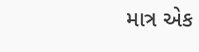માત્ર એક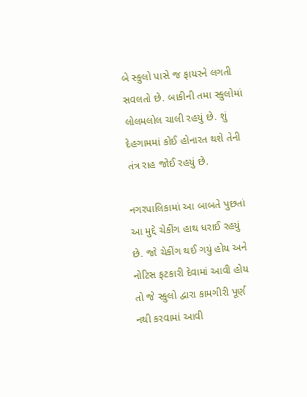બે સ્કુલો પાસે જ ફાયરને લગતી સવલતો છે. બાકીની તમા સ્કુલોમાં લોલમલોલ ચાલી રહયું છે. શું દેહગામમાં કોઈ હોનારત થશે તેની તંત્ર રાહ જોઈ રહયું છે.

નગરપાલિકામાં આ બાબતે પુછતાં આ મુદ્દે ચેકીંગ હાથ ધરાઈ રહયું છે. જો ચેકીંગ થઈ ગયું હોય અને નોટિસ ફટકારી દેવામાં આવી હોય તો જે સ્કુલો દ્વારા કામગીરી પૂર્ણ નથી કરવામાં આવી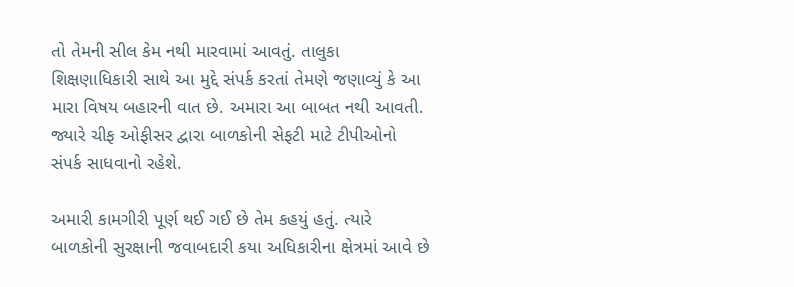તો તેમની સીલ કેમ નથી મારવામાં આવતું. તાલુકા શિક્ષણાધિકારી સાથે આ મુદ્દે સંપર્ક કરતાં તેમણે જણાવ્યું કે આ મારા વિષય બહારની વાત છે. અમારા આ બાબત નથી આવતી. જ્યારે ચીફ ઓફીસર દ્વારા બાળકોની સેફટી માટે ટીપીઓનો સંપર્ક સાધવાનો રહેશે.

અમારી કામગીરી પૂર્ણ થઈ ગઈ છે તેમ કહયું હતું. ત્યારે બાળકોની સુરક્ષાની જવાબદારી કયા અધિકારીના ક્ષેત્રમાં આવે છે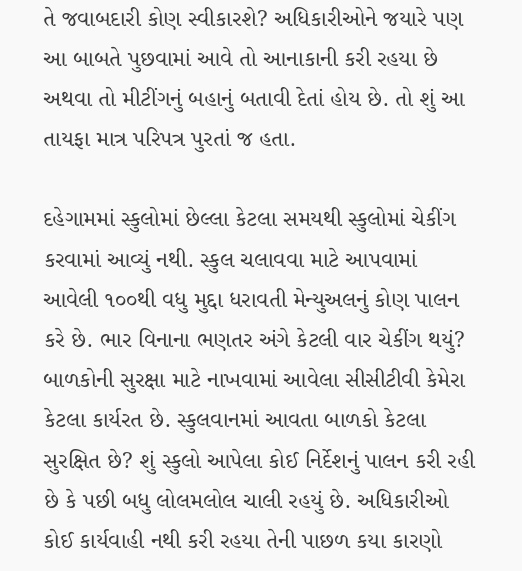તે જવાબદારી કોણ સ્વીકારશે? અધિકારીઓને જયારે પણ આ બાબતે પુછવામાં આવે તો આનાકાની કરી રહયા છે અથવા તો મીટીંગનું બહાનું બતાવી દેતાં હોય છે. તો શું આ તાયફા માત્ર પરિપત્ર પુરતાં જ હતા.

દહેગામમાં સ્કુલોમાં છેલ્લા કેટલા સમયથી સ્કુલોમાં ચેકીંગ કરવામાં આવ્યું નથી. સ્કુલ ચલાવવા માટે આપવામાં આવેલી ૧૦૦થી વધુ મુદ્દા ધરાવતી મેન્યુઅલનું કોણ પાલન કરે છે. ભાર વિનાના ભણતર અંગે કેટલી વાર ચેકીંગ થયું? બાળકોની સુરક્ષા માટે નાખવામાં આવેલા સીસીટીવી કેમેરા કેટલા કાર્યરત છે. સ્કુલવાનમાં આવતા બાળકો કેટલા સુરક્ષિત છે? શું સ્કુલો આપેલા કોઈ નિર્દેશનું પાલન કરી રહી છે કે પછી બધુ લોલમલોલ ચાલી રહયું છે. અધિકારીઓ કોઈ કાર્યવાહી નથી કરી રહયા તેની પાછળ કયા કારણો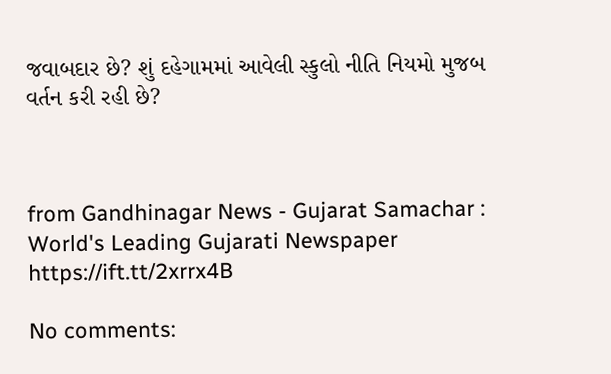જવાબદાર છે? શું દહેગામમાં આવેલી સ્કુલો નીતિ નિયમો મુજબ વર્તન કરી રહી છે?



from Gandhinagar News - Gujarat Samachar : World's Leading Gujarati Newspaper https://ift.tt/2xrrx4B

No comments: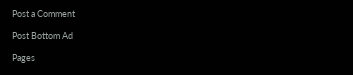Post a Comment

Post Bottom Ad

Pages